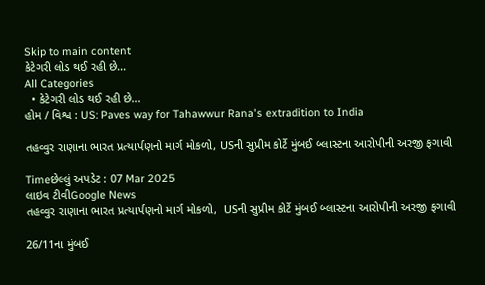Skip to main content
કેટેગરી લોડ થઈ રહી છે...
All Categories
  • કેટેગરી લોડ થઈ રહી છે...
હોમ / વિશ્વ : US: Paves way for Tahawwur Rana's extradition to India

તહવ્વુર રાણાના ભારત પ્રત્યાર્પણનો માર્ગ મોકળો, USની સુપ્રીમ કોર્ટે મુંબઈ બ્લાસ્ટના આરોપીની અરજી ફગાવી

Timeછેલ્લું અપડેટ : 07 Mar 2025
લાઇવ ટીવીGoogle News
તહવ્વુર રાણાના ભારત પ્રત્યાર્પણનો માર્ગ મોકળો,  USની સુપ્રીમ કોર્ટે મુંબઈ બ્લાસ્ટના આરોપીની અરજી ફગાવી

26/11ના મુંબઈ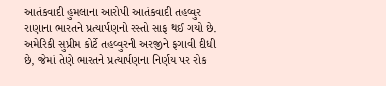આતંકવાદી હુમલાના આરોપી આતંકવાદી તહવ્વુર રાણાના ભારતને પ્રત્યાર્પણનો રસ્તો સાફ થઈ ગયો છે. અમેરિકી સુપ્રીમ કોર્ટે તહવ્વુરની અરજીને ફગાવી દીધી છે, જેમાં તેણે ભારતને પ્રત્યાર્પણના નિર્ણય પર રોક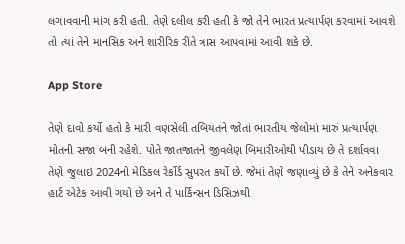લગાવવાની માંગ કરી હતી. તેણે દલીલ કરી હતી કે જો તેને ભારત પ્રત્યાર્પણ કરવામાં આવશે તો ત્યાં તેને માનસિક અને શારીરિક રીતે ત્રાસ આપવામાં આવી શકે છે.

App Store

તેણે દાવો કર્યો હતો કે મારી વણસેલી તબિયતને જોતાં ભારતીય જેલોમાં મારું પ્રત્યાર્પણ મોતની સજા બની રહેશે. પોતે જાતજાતને જીવલેણ બિમારીઓથી પીડાય છે તે દર્શાવવા તેણે જુલાઇ 2024નો મેડિકલ રેર્કોર્ડ સુપરત કર્યો છે. જેમાં તેણે જણાવ્યું છે કે તેને અનેકવાર હાર્ટ એટેક આવી ગયો છે અને તે પાર્કિન્સન ડિસિઝથી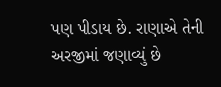પણ પીડાય છે. રાણાએ તેની અરજીમાં જણાવ્યું છે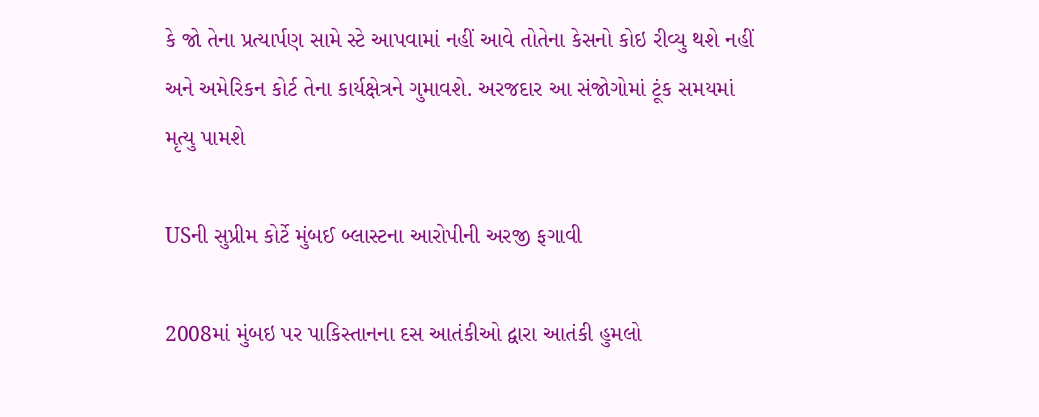કે જો તેના પ્રત્યાર્પણ સામે સ્ટે આપવામાં નહીં આવે તોતેના કેસનો કોઇ રીવ્યુ થશે નહીં અને અમેરિકન કોર્ટ તેના કાર્યક્ષેત્રને ગુમાવશે. અરજદાર આ સંજોગોમાં ટૂંક સમયમાં મૃત્યુ પામશે

USની સુપ્રીમ કોર્ટે મુંબઈ બ્લાસ્ટના આરોપીની અરજી ફગાવી

2008માં મુંબઇ પર પાકિસ્તાનના દસ આતંકીઓ દ્વારા આતંકી હુમલો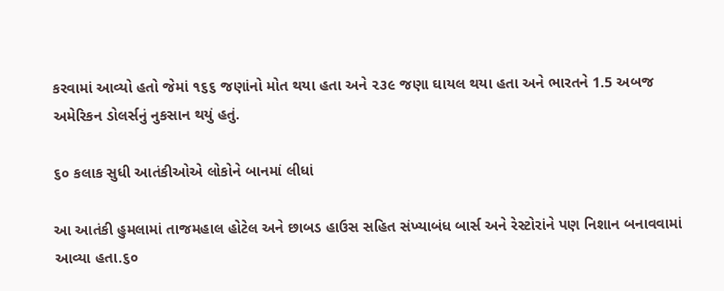કરવામાં આવ્યો હતો જેમાં ૧૬૬ જણાંનો મોત થયા હતા અને ૨૩૯ જણા ઘાયલ થયા હતા અને ભારતને 1.5 અબજ અમેરિકન ડોલર્સનું નુકસાન થયું હતું.

૬૦ કલાક સુધી આતંકીઓએ લોકોને બાનમાં લીધાં

આ આતંકી હુમલામાં તાજમહાલ હોટેલ અને છાબડ હાઉસ સહિત સંખ્યાબંધ બાર્સ અને રેસ્ટોરાંને પણ નિશાન બનાવવામાં આવ્યા હતા.૬૦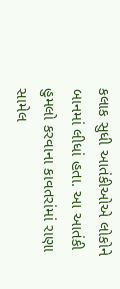કલાક સુધી આતંકીઓએ લોકોને બાનમાં લીધાં હતા. આ આતંકી હુમલો કરવાના કાવતરાંમાં રાણા સામેલ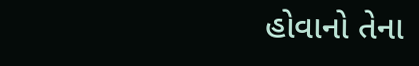હોવાનો તેના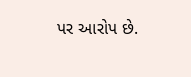પર આરોપ છે.